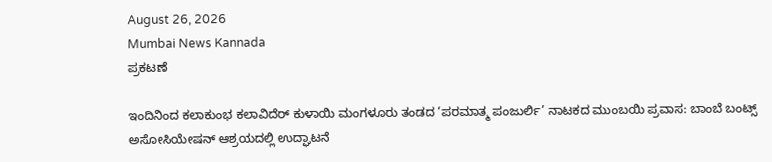August 26, 2026
Mumbai News Kannada
ಪ್ರಕಟಣೆ

ಇಂದಿನಿಂದ ಕಲಾಕುಂಭ ಕಲಾವಿದೆರ್ ಕುಳಾಯಿ ಮಂಗಳೂರು ತಂಡದ ‘ಪರಮಾತ್ಮ ಪಂಜುರ್ಲಿ’ ನಾಟಕದ ಮುಂಬಯಿ ಪ್ರವಾಸ: ಬಾಂಬೆ ಬಂಟ್ಸ್ ಅಸೋಸಿಯೇಷನ್ ಆಶ್ರಯದಲ್ಲಿ ಉದ್ಘಾಟನೆ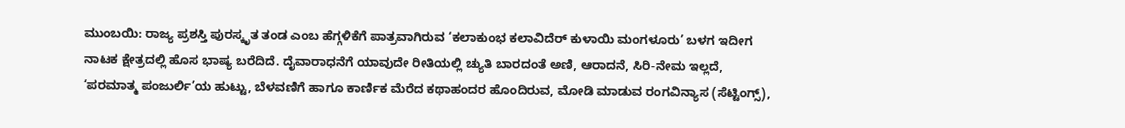ಮುಂಬಯಿ: ರಾಜ್ಯ ಪ್ರಶಸ್ತಿ ಪುರಸ್ಕೃತ ತಂಡ ಎಂಬ ಹೆಗ್ಗಳಿಕೆಗೆ ಪಾತ್ರವಾಗಿರುವ ‘ಕಲಾಕುಂಭ ಕಲಾವಿದೆರ್ ಕುಳಾಯಿ ಮಂಗಳೂರು’ ಬಳಗ ಇದೀಗ ನಾಟಕ ಕ್ಷೇತ್ರದಲ್ಲಿ ಹೊಸ ಭಾಷ್ಯ ಬರೆದಿದೆ. ದೈವಾರಾಧನೆಗೆ ಯಾವುದೇ ರೀತಿಯಲ್ಲಿ ಚ್ಯುತಿ ಬಾರದಂತೆ ಅಣಿ, ಆರಾದನೆ, ಸಿರಿ-ನೇಮ ಇಲ್ಲದೆ, ‘ಪರಮಾತ್ಮ ಪಂಜುರ್ಲಿ’ಯ ಹುಟ್ಟು, ಬೆಳವಣಿಗೆ ಹಾಗೂ ಕಾರ್ಣಿಕ ಮೆರೆದ ಕಥಾಹಂದರ ಹೊಂದಿರುವ, ಮೋಡಿ ಮಾಡುವ ರಂಗವಿನ್ಯಾಸ (ಸೆಟ್ಟಿಂಗ್ಸ್),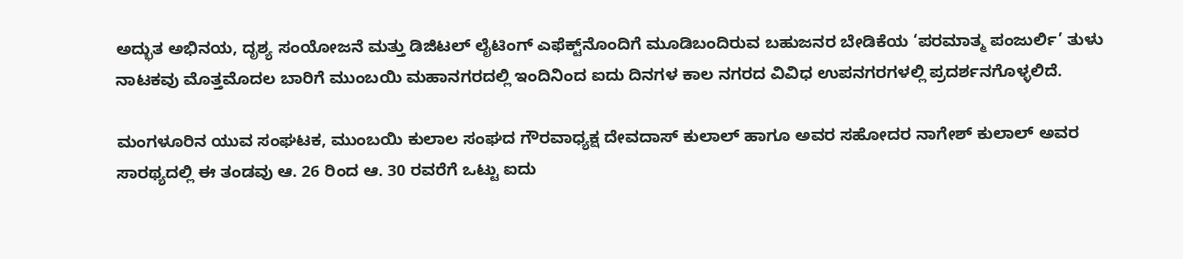ಅದ್ಭುತ ಅಭಿನಯ, ದೃಶ್ಯ ಸಂಯೋಜನೆ ಮತ್ತು ಡಿಜಿಟಲ್ ಲೈಟಿಂಗ್ ಎಫೆಕ್ಟ್‌ನೊಂದಿಗೆ ಮೂಡಿಬಂದಿರುವ ಬಹುಜನರ ಬೇಡಿಕೆಯ ‘ಪರಮಾತ್ಮ ಪಂಜುರ್ಲಿ’ ತುಳು ನಾಟಕವು ಮೊತ್ತಮೊದಲ ಬಾರಿಗೆ ಮುಂಬಯಿ ಮಹಾನಗರದಲ್ಲಿ ಇಂದಿನಿಂದ ಐದು ದಿನಗಳ ಕಾಲ ನಗರದ ವಿವಿಧ ಉಪನಗರಗಳಲ್ಲಿ ಪ್ರದರ್ಶನಗೊಳ್ಳಲಿದೆ.

ಮಂಗಳೂರಿನ ಯುವ ಸಂಘಟಕ, ಮುಂಬಯಿ ಕುಲಾಲ ಸಂಘದ ಗೌರವಾಧ್ಯಕ್ಷ ದೇವದಾಸ್ ಕುಲಾಲ್ ಹಾಗೂ ಅವರ ಸಹೋದರ ನಾಗೇಶ್ ಕುಲಾಲ್ ಅವರ ಸಾರಥ್ಯದಲ್ಲಿ ಈ ತಂಡವು ಆ. 26 ರಿಂದ ಆ. 30 ರವರೆಗೆ ಒಟ್ಟು ಐದು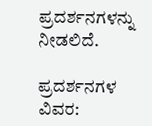ಪ್ರದರ್ಶನಗಳನ್ನು ನೀಡಲಿದೆ.

ಪ್ರದರ್ಶನಗಳ ವಿವರ: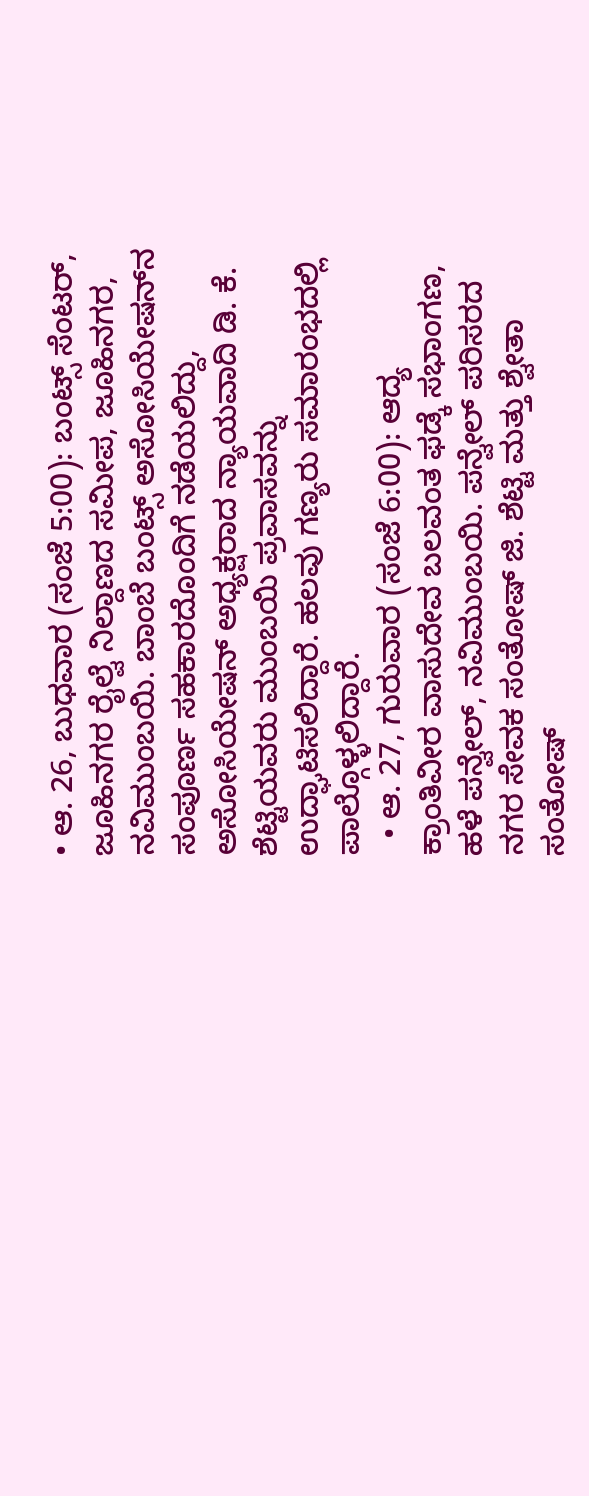• ಆ. 26, ಬುಧವಾರ (ಸಂಜೆ 5:00): ಬಂಟ್ಸ್ ಸೆಂಟರ್, ಜೂಹಿನಗರ ರೈಲ್ವೆ ನಿಲ್ದಾಣದ ಸಮೀಪ, ಜೂಹಿನಗರ, ನವಿಮುಂಬಯಿ. ಬಾಂಬೆ ಬಂಟ್ಸ್ ಅಸೋಸಿಯೇಷನ್‌ನ ಸಂಪೂರ್ಣ ಸಹಕಾರದೊಂದಿಗೆ ನಡೆಯಲಿದ್ದು, ಅಸೋಸಿಯೇಷನ್ ಅಧ್ಯಕ್ಷರಾದ ನ್ಯಾಯವಾದಿ ಡಿ. ಕೆ. ಶೆಟ್ಟಿಯವರು ಮುಂಬಯಿ ಪ್ರವಾಸವನ್ನು ಉದ್ಘಾಟಿಸಲಿದ್ದಾರೆ. ಹಲವು ಗಣ್ಯರು ಸಮಾರಂಭದಲ್ಲಿ ಪಾಲ್ಗೊಳ್ಳಲಿದ್ದಾರೆ.
  • ಆ. 27, ಗುರುವಾರ (ಸಂಜೆ 6:00): ಆದ್ಯ ಕ್ರಾಂತಿವೀರ ವಾಸುದೇವ ಬಲವಂತ ಫಡ್ಕೆ ಸಭಾಂಗಣ, ಹಳೆ ಪನ್ವೇಲ್, ನವಿಮುಂಬಯಿ. ಪನ್ವೇಲ್ ಪರಿಸರದ ನಗರ ಸೇವಕ ಸಂತೋಷ್ ಜಿ. ಶೆಟ್ಟಿ ಮತ್ತು ಶ್ವೇತಾ ಸಂತೋಷ್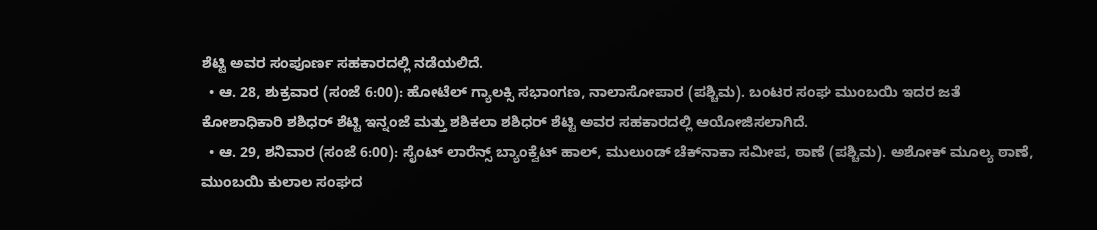ಶೆಟ್ಟಿ ಅವರ ಸಂಪೂರ್ಣ ಸಹಕಾರದಲ್ಲಿ ನಡೆಯಲಿದೆ.
  • ಆ. 28, ಶುಕ್ರವಾರ (ಸಂಜೆ 6:00): ಹೋಟೆಲ್ ಗ್ಯಾಲಕ್ಸಿ ಸಭಾಂಗಣ, ನಾಲಾಸೋಪಾರ (ಪಶ್ಚಿಮ). ಬಂಟರ ಸಂಘ ಮುಂಬಯಿ ಇದರ ಜತೆ ಕೋಶಾಧಿಕಾರಿ ಶಶಿಧರ್ ಶೆಟ್ಟಿ ಇನ್ನಂಜೆ ಮತ್ತು ಶಶಿಕಲಾ ಶಶಿಧರ್ ಶೆಟ್ಟಿ ಅವರ ಸಹಕಾರದಲ್ಲಿ ಆಯೋಜಿಸಲಾಗಿದೆ.
  • ಆ. 29, ಶನಿವಾರ (ಸಂಜೆ 6:00): ಸೈಂಟ್ ಲಾರೆನ್ಸ್ ಬ್ಯಾಂಕ್ವೆಟ್ ಹಾಲ್, ಮುಲುಂಡ್ ಚೆಕ್‌ನಾಕಾ ಸಮೀಪ, ಠಾಣೆ (ಪಶ್ಚಿಮ). ಅಶೋಕ್ ಮೂಲ್ಯ ಠಾಣೆ, ಮುಂಬಯಿ ಕುಲಾಲ ಸಂಘದ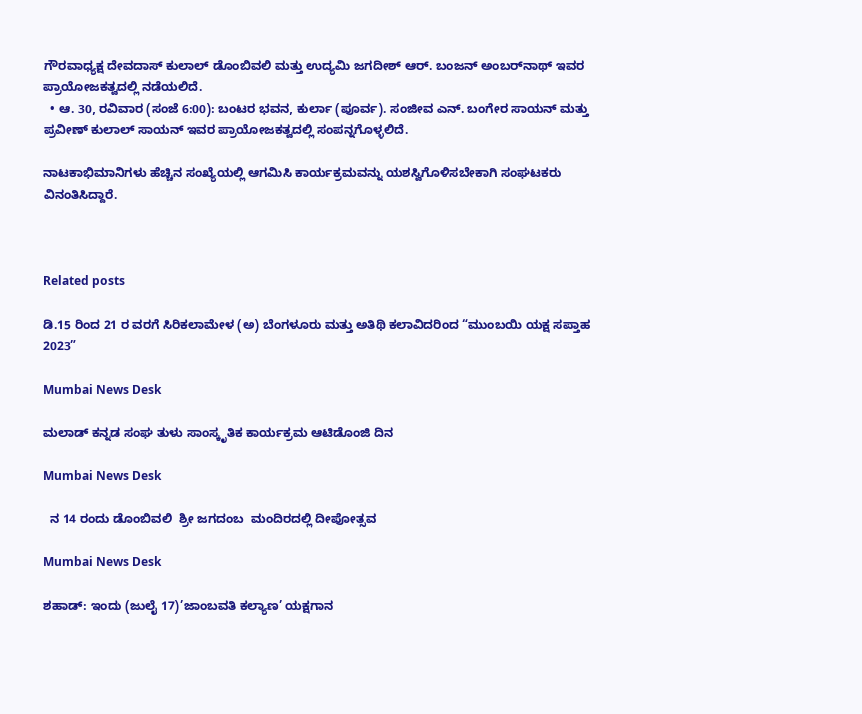ಗೌರವಾಧ್ಯಕ್ಷ ದೇವದಾಸ್ ಕುಲಾಲ್ ಡೊಂಬಿವಲಿ ಮತ್ತು ಉದ್ಯಮಿ ಜಗದೀಶ್ ಆರ್. ಬಂಜನ್ ಅಂಬರ್‌ನಾಥ್ ಇವರ ಪ್ರಾಯೋಜಕತ್ವದಲ್ಲಿ ನಡೆಯಲಿದೆ.
  • ಆ. 30, ರವಿವಾರ (ಸಂಜೆ 6:00): ಬಂಟರ ಭವನ, ಕುರ್ಲಾ (ಪೂರ್ವ). ಸಂಜೀವ ಎನ್. ಬಂಗೇರ ಸಾಯನ್ ಮತ್ತು ಪ್ರವೀಣ್ ಕುಲಾಲ್ ಸಾಯನ್ ಇವರ ಪ್ರಾಯೋಜಕತ್ವದಲ್ಲಿ ಸಂಪನ್ನಗೊಳ್ಳಲಿದೆ.

ನಾಟಕಾಭಿಮಾನಿಗಳು ಹೆಚ್ಚಿನ ಸಂಖ್ಯೆಯಲ್ಲಿ ಆಗಮಿಸಿ ಕಾರ್ಯಕ್ರಮವನ್ನು ಯಶಸ್ವಿಗೊಳಿಸಬೇಕಾಗಿ ಸಂಘಟಕರು ವಿನಂತಿಸಿದ್ದಾರೆ.



Related posts

ಡಿ.15 ರಿಂದ 21 ರ ವರಗೆ ಸಿರಿಕಲಾಮೇಳ (ಅ) ಬೆಂಗಳೂರು ಮತ್ತು ಅತಿಥಿ ಕಲಾವಿದರಿಂದ “ಮುಂಬಯಿ ಯಕ್ಷ ಸಪ್ತಾಹ 2023”

Mumbai News Desk

ಮಲಾಡ್ ಕನ್ನಡ ಸಂಘ ತುಳು ಸಾಂಸ್ಕೃತಿಕ ಕಾರ್ಯಕ್ರಮ ಆಟಿಡೊಂಜಿ ದಿನ

Mumbai News Desk

  ನ 14 ರಂದು ಡೊಂಬಿವಲಿ  ಶ್ರೀ ಜಗದಂಬ  ಮಂದಿರದಲ್ಲಿ ದೀಪೋತ್ಸವ

Mumbai News Desk

ಶಹಾಡ್: ಇಂದು (ಜುಲೈ 17)’ಜಾಂಬವತಿ ಕಲ್ಯಾಣ’ ಯಕ್ಷಗಾನ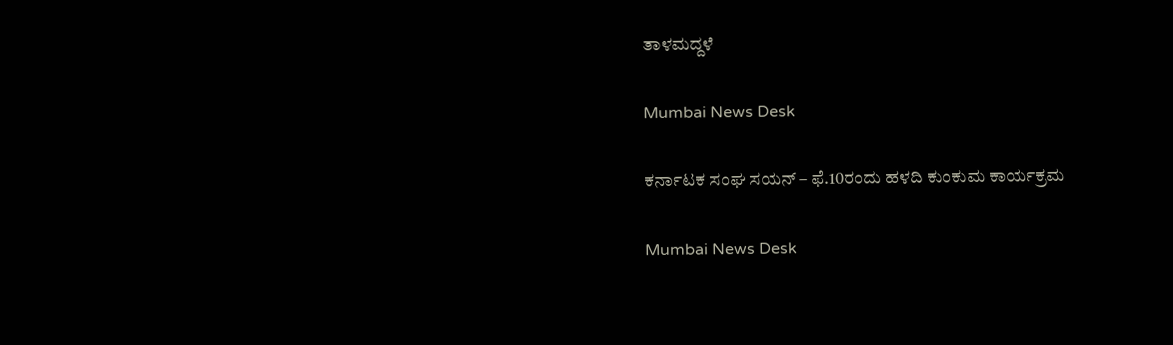ತಾಳಮದ್ದಳೆ

Mumbai News Desk

ಕರ್ನಾಟಕ ಸಂಘ ಸಯನ್ – ಫೆ.10ರಂದು ಹಳದಿ ಕುಂಕುಮ ಕಾರ್ಯಕ್ರಮ

Mumbai News Desk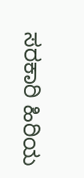ಸರಕಾರಿ ಹಿರಿಯ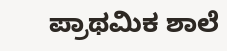ಪ್ರಾಥಮಿಕ ಶಾಲೆ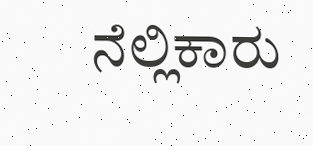ನೆಲ್ಲಿಕಾರು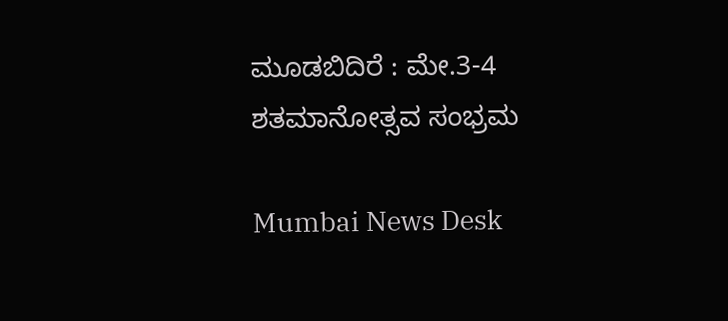ಮೂಡಬಿದಿರೆ : ಮೇ.3-4 ಶತಮಾನೋತ್ಸವ ಸಂಭ್ರಮ

Mumbai News Desk